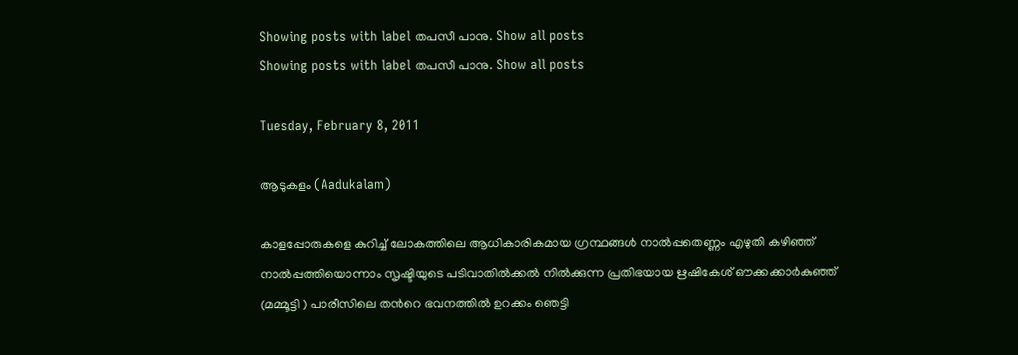Showing posts with label തപസീ പാനു. Show all posts
Showing posts with label തപസീ പാനു. Show all posts

Tuesday, February 8, 2011

ആടുകളം (Aadukalam)

കാളപ്പോരുകളെ കുറിച്ച് ലോകത്തിലെ ആധികാരികമായ ഗ്രന്ഥങ്ങള്‍ നാല്‍പ്പതെണ്ണം എഴുതി കഴിഞ്ഞ് നാല്‍പ്പത്തിയൊന്നാം സൃഷ്ടിയുടെ പടിവാതില്‍ക്കല്‍ നില്‍ക്കുന്ന പ്രതിഭയായ ഋഷികേശ് ഔക്കക്കാര്‍കുഞ്ഞ് (മമ്മൂട്ടി ) പാരീസിലെ തന്‍റെ ഭവനത്തില്‍ ഉറക്കം ഞെട്ടി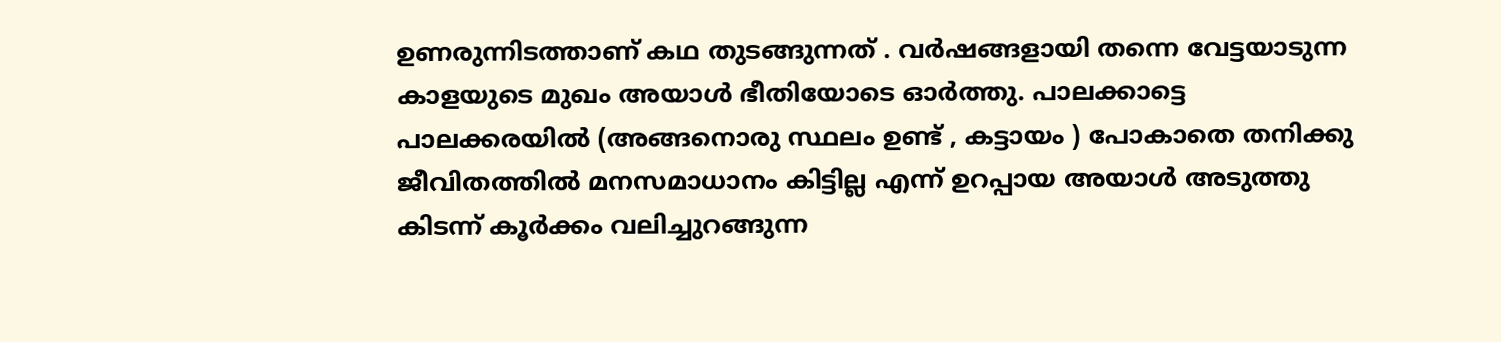ഉണരുന്നിടത്താണ് കഥ തുടങ്ങുന്നത് . വര്‍ഷങ്ങളായി തന്നെ വേട്ടയാടുന്ന കാളയുടെ മുഖം അയാള്‍ ഭീതിയോടെ ഓര്‍ത്തു. പാലക്കാട്ടെ പാലക്കരയില്‍ (അങ്ങനൊരു സ്ഥലം ഉണ്ട് , കട്ടായം ) പോകാതെ തനിക്കു ജീവിതത്തില്‍ മനസമാധാനം കിട്ടില്ല എന്ന് ഉറപ്പായ അയാള്‍ അടുത്തു കിടന്ന് കൂര്‍ക്കം വലിച്ചുറങ്ങുന്ന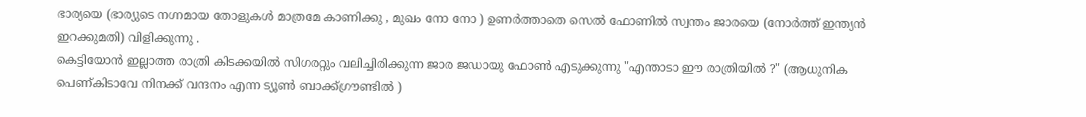ഭാര്യയെ (ഭാര്യുടെ നഗ്നമായ തോളുകള്‍ മാത്രമേ കാണിക്കു , മുഖം നോ നോ ) ഉണര്‍ത്താതെ സെല്‍ ഫോണില്‍ സ്വന്തം ജാരയെ (നോര്‍ത്ത് ഇന്ത്യന്‍ ഇറക്കുമതി) വിളിക്കുന്നു .
കെട്ടിയോന്‍ ഇല്ലാത്ത രാത്രി കിടക്കയില്‍ സിഗരറ്റും വലിച്ചിരിക്കുന്ന ജാര ജഡായു ഫോണ്‍ എടുക്കുന്നു "എന്താടാ ഈ രാത്രിയില്‍ ?" (ആധുനിക പെണ്കിടാവേ നിനക്ക് വന്ദനം എന്ന ട്യൂണ്‍ ബാക്ക്ഗ്രൗണ്ടില്‍ )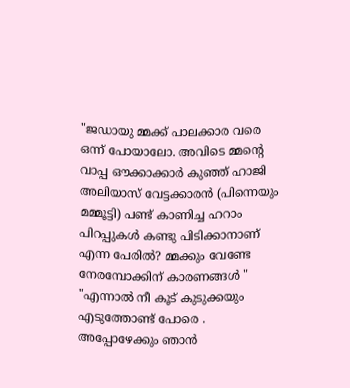"ജഡായു മ്മക്ക് പാലക്കാര വരെ ഒന്ന് പോയാലോ. അവിടെ മ്മന്റെ വാപ്പ ഔക്കാക്കാര്‍ കുഞ്ഞ് ഹാജി അലിയാസ് വേട്ടക്കാരന്‍ (പിന്നെയും മമ്മൂട്ടി) പണ്ട് കാണിച്ച ഹറാം പിറപ്പുകള്‍ കണ്ടു പിടിക്കാനാണ് എന്ന പേരില്‍? മ്മക്കും വേണ്ടേ നേരമ്പോക്കിന് കാരണങ്ങള്‍ "
"എന്നാല്‍ നീ കൂട് കുടുക്കയും എടുത്തോണ്ട് പോരെ . അപ്പോഴേക്കും ഞാന്‍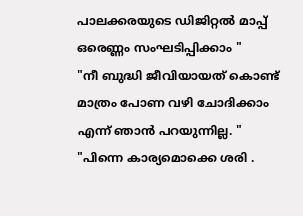പാലക്കരയുടെ ഡിജിറ്റല്‍ മാപ്പ് ഒരെണ്ണം സംഘടിപ്പിക്കാം "
"നീ ബുദ്ധി ജീവിയായത് കൊണ്ട് മാത്രം പോണ വഴി ചോദിക്കാം എന്ന് ഞാന്‍ പറയുന്നില്ല. "
"പിന്നെ കാര്യമൊക്കെ ശരി .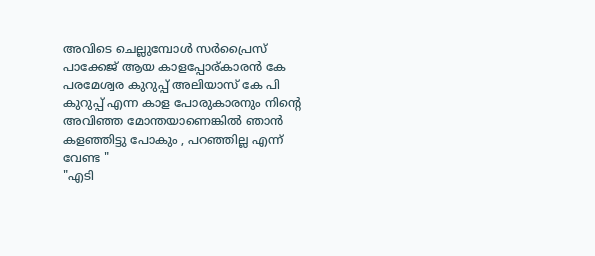അവിടെ ചെല്ലുമ്പോള്‍ സര്‍പ്രൈസ് പാക്കേജ് ആയ കാളപ്പോര്കാരന്‍ കേ പരമേശ്വര കുറുപ്പ് അലിയാസ് കേ പി കുറുപ്പ് എന്ന കാള പോരുകാരനും നിന്റെ അവിഞ്ഞ മോന്തയാണെങ്കില്‍ ഞാന്‍ കളഞ്ഞിട്ടു പോകും , പറഞ്ഞില്ല എന്ന് വേണ്ട "
"എടി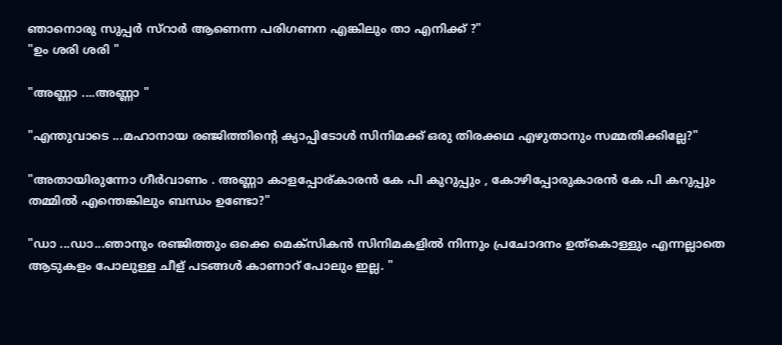ഞാനൊരു സുപ്പര്‍ സ്റാര്‍ ആണെന്ന പരിഗണന എങ്കിലും താ എനിക്ക് ?"
"ഉം ശരി ശരി "

"അണ്ണാ ....അണ്ണാ "

"എന്തുവാടെ ...മഹാനായ രഞ്ജിത്തിന്റെ ക്യാപ്പിടോള്‍ സിനിമക്ക് ഒരു തിരക്കഥ എഴുതാനും സമ്മതിക്കില്ലേ?"

"അതായിരുന്നോ ഗീര്‍വാണം . അണ്ണാ കാളപ്പോര്കാരന്‍ കേ പി കുറുപ്പും , കോഴിപ്പോരുകാരന്‍ കേ പി കറുപ്പും തമ്മില്‍ എന്തെങ്കിലും ബന്ധം ഉണ്ടോ?"

"ഡാ ...ഡാ...ഞാനും രഞ്ജിത്തും ഒക്കെ മെക്സികന്‍ സിനിമകളില്‍ നിന്നും പ്രചോദനം ഉത്കൊള്ളും എന്നല്ലാതെ ആടുകളം പോലുള്ള ചീള് പടങ്ങള്‍ കാണാറ് പോലും ഇല്ല. "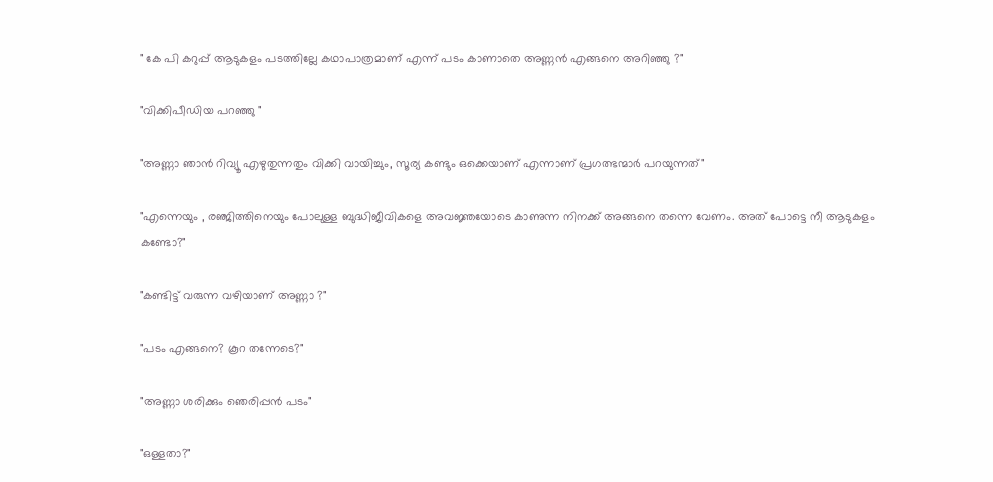" കേ പി കറുപ്പ് ആടുകളം പടത്തില്ലേ കഥാപാത്രമാണ് എന്ന് പടം കാണാതെ അണ്ണന്‍ എങ്ങനെ അറിഞ്ഞു ?"

"വിക്കിപീഡിയ പറഞ്ഞു "

"അണ്ണാ ഞാന്‍ റിവ്യൂ എഴുതുന്നതും വിക്കി വായിച്ചും, സൂര്യ കണ്ടും ഒക്കെയാണ് എന്നാണ് പ്രഗത്ഭന്മാര്‍ പറയുന്നത്"

"എന്നെയും , രഞ്ജിത്തിനെയും പോലുള്ള ബുദ്ധിജീവികളെ അവജ്ഞയോടെ കാണുന്ന നിനക്ക് അങ്ങനെ തന്നെ വേണം. അത് പോട്ടെ നീ ആടുകളം കണ്ടോ?"

"കണ്ടിട്ട് വരുന്ന വഴിയാണ് അണ്ണാ ?"

"പടം എങ്ങനെ? കൂറ തന്നേടെ?"

"അണ്ണാ ശരിക്കും ഞെരിപ്പന്‍ പടം"

"ഒള്ളതാ?"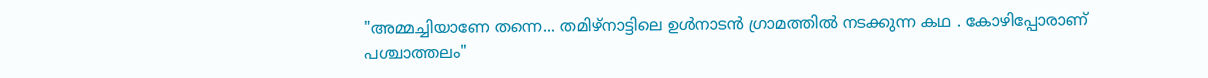"അമ്മച്ചിയാണേ തന്നെ... തമിഴ്നാട്ടിലെ ഉള്‍നാടന്‍ ഗ്രാമത്തില്‍ നടക്കുന്ന കഥ . കോഴിപ്പോരാണ് പശ്ചാത്തലം"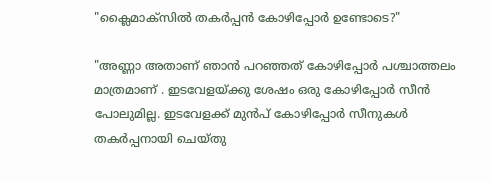"ക്ലൈമാക്സില്‍ തകര്‍പ്പന്‍ കോഴിപ്പോര്‍ ഉണ്ടോടെ?"

"അണ്ണാ അതാണ്‌ ഞാന്‍ പറഞ്ഞത് കോഴിപ്പോര്‍ പശ്ചാത്തലം മാത്രമാണ് . ഇടവേളയ്ക്കു ശേഷം ഒരു കോഴിപ്പോര്‍ സീന്‍ പോലുമില്ല. ഇടവേളക്ക് മുന്‍പ് കോഴിപ്പോര്‍ സീനുകള്‍ തകര്‍പ്പനായി ചെയ്തു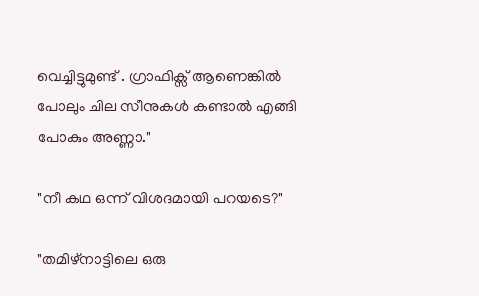വെച്ചിട്ടുമുണ്ട് . ഗ്രാഫിക്സ് ആണെങ്കില്‍ പോലും ചില സീനുകള്‍ കണ്ടാല്‍ എങ്ങി പോകും അണ്ണാ."

"നീ കഥ ഒന്ന് വിശദമായി പറയടെ?"

"തമിഴ്നാട്ടിലെ ഒരു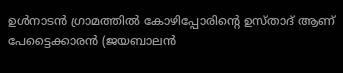ഉള്‍നാടന്‍ ഗ്രാമത്തില്‍ കോഴിപ്പോരിന്റെ ഉസ്താദ് ആണ് പേട്ടൈക്കാരന്‍ (ജയബാലന്‍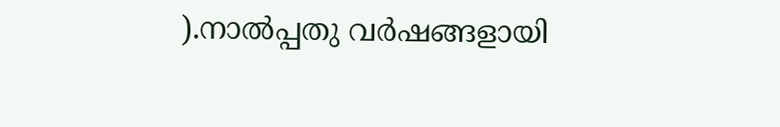).നാല്‍പ്പതു വര്‍ഷങ്ങളായി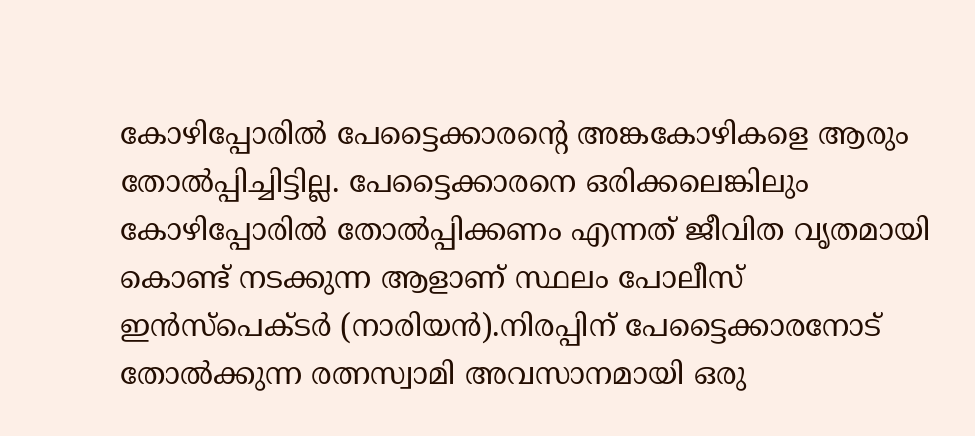കോഴിപ്പോരില്‍ പേട്ടൈക്കാരന്‍റെ അങ്കകോഴികളെ ആരും തോല്‍പ്പിച്ചിട്ടില്ല. പേട്ടൈക്കാരനെ ഒരിക്കലെങ്കിലും കോഴിപ്പോരില്‍ തോല്‍പ്പിക്കണം എന്നത് ജീവിത വൃതമായി കൊണ്ട് നടക്കുന്ന ആളാണ് സ്ഥലം പോലീസ് ഇന്‍സ്പെക്ടര്‍ (നാരിയന്‍).നിരപ്പിന് പേട്ടൈക്കാരനോട് തോല്‍ക്കുന്ന രത്നസ്വാമി അവസാനമായി ഒരു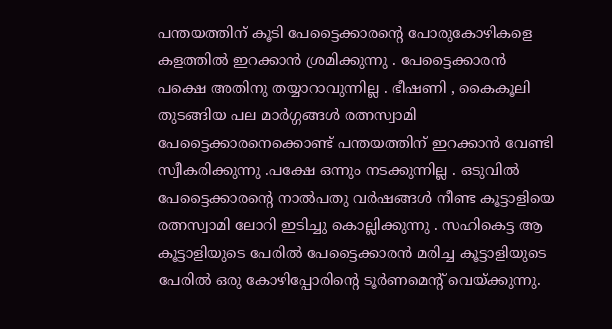പന്തയത്തിന് കൂടി പേട്ടൈക്കാരന്‍റെ പോരുകോഴികളെ കളത്തില്‍ ഇറക്കാന്‍ ശ്രമിക്കുന്നു . പേട്ടൈക്കാരന്‍ പക്ഷെ അതിനു തയ്യാറാവുന്നില്ല . ഭീഷണി , കൈകൂലി തുടങ്ങിയ പല മാര്‍ഗ്ഗങ്ങള്‍ രത്നസ്വാമി പേട്ടൈക്കാരനെക്കൊണ്ട് പന്തയത്തിന് ഇറക്കാന്‍ വേണ്ടി സ്വീകരിക്കുന്നു .പക്ഷേ ഒന്നും നടക്കുന്നില്ല . ഒടുവില്‍ പേട്ടൈക്കാരന്‍റെ നാല്‍പതു വര്‍ഷങ്ങള്‍ നീണ്ട കൂട്ടാളിയെ രത്നസ്വാമി ലോറി ഇടിച്ചു കൊല്ലിക്കുന്നു . സഹികെട്ട ആ കൂട്ടാളിയുടെ പേരില്‍ പേട്ടൈക്കാരന്‍ മരിച്ച കൂട്ടാളിയുടെ പേരില്‍ ഒരു കോഴിപ്പോരിന്റെ ടൂര്‍ണമെന്റ് വെയ്ക്കുന്നു.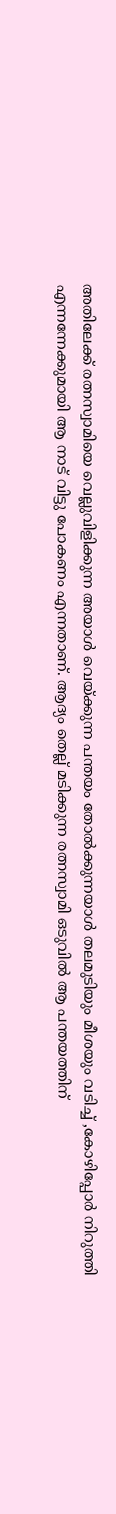അതിലേക്ക് രത്നസ്വാമിയെ വെല്ലുവിളിക്കുന്ന അയാള്‍ വെയ്ക്കുന്ന പന്തയം തോല്‍ക്കുന്നയാള്‍ തലമുടിയും മീശയും വടിച്ച്‌ ,കോഴിപ്പോര്‍ നിറുത്തി എന്നന്നേക്കുമായി ആ നാട് വിട്ടു പോകണം എന്നതാണ്. ആദ്യം തെല്ല് മടിക്കുന്ന രത്നസ്വാമി ഒടുവില്‍ ആ പന്തയത്തിന്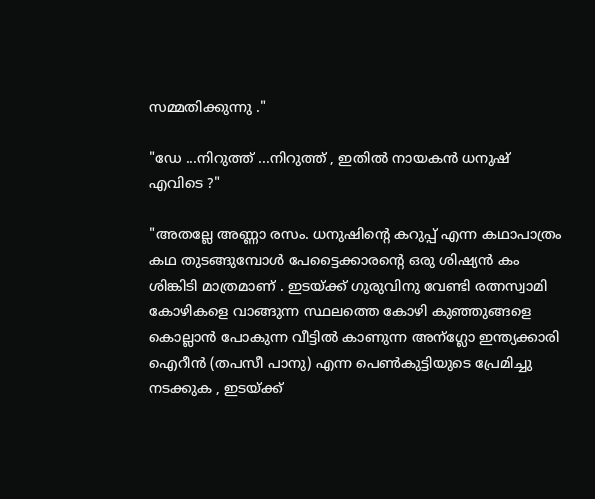സമ്മതിക്കുന്നു ."

"ഡേ ...നിറുത്ത് ...നിറുത്ത് , ഇതില്‍ നായകന്‍ ധനുഷ് എവിടെ ?"

"അതല്ലേ അണ്ണാ രസം. ധനുഷിന്റെ കറുപ്പ് എന്ന കഥാപാത്രം കഥ തുടങ്ങുമ്പോള്‍ പേട്ടൈക്കാരന്‍റെ ഒരു ശിഷ്യന്‍ കം ശിങ്കിടി മാത്രമാണ് . ഇടയ്ക്ക് ഗുരുവിനു വേണ്ടി രത്നസ്വാമി കോഴികളെ വാങ്ങുന്ന സ്ഥലത്തെ കോഴി കുഞ്ഞുങ്ങളെ കൊല്ലാന്‍ പോകുന്ന വീട്ടില്‍ കാണുന്ന അന്ഗ്ലോ ഇന്ത്യക്കാരി ഐറീന്‍ (തപസീ പാനു) എന്ന പെണ്‍കുട്ടിയുടെ പ്രേമിച്ചു നടക്കുക , ഇടയ്ക്ക്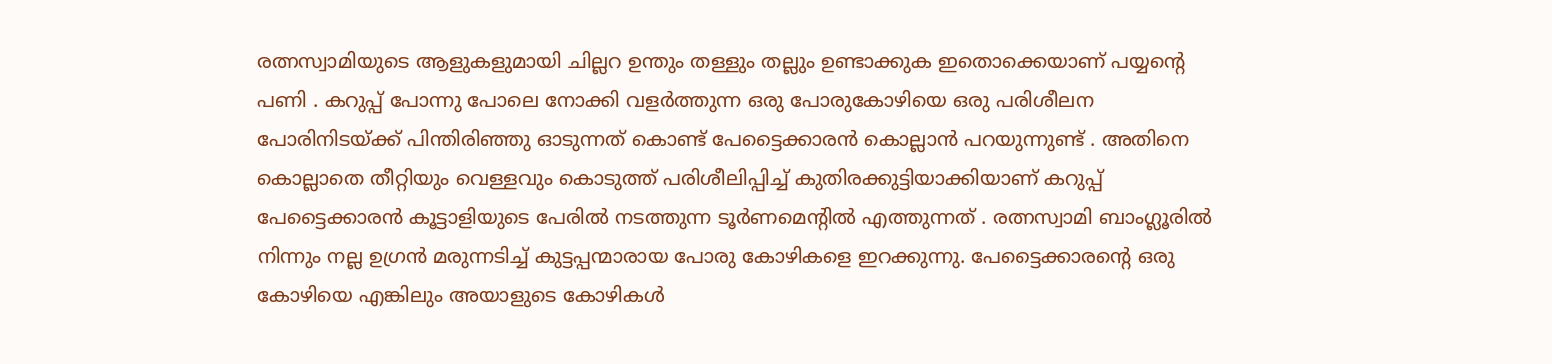രത്നസ്വാമിയുടെ ആളുകളുമായി ചില്ലറ ഉന്തും തള്ളും തല്ലും ഉണ്ടാക്കുക ഇതൊക്കെയാണ് പയ്യന്റെ പണി . കറുപ്പ് പോന്നു പോലെ നോക്കി വളര്‍ത്തുന്ന ഒരു പോരുകോഴിയെ ഒരു പരിശീലന പോരിനിടയ്ക്ക് പിന്തിരിഞ്ഞു ഓടുന്നത് കൊണ്ട് പേട്ടൈക്കാരന്‍ കൊല്ലാന്‍ പറയുന്നുണ്ട് . അതിനെ കൊല്ലാതെ തീറ്റിയും വെള്ളവും കൊടുത്ത് പരിശീലിപ്പിച്ച് കുതിരക്കുട്ടിയാക്കിയാണ് കറുപ്പ് പേട്ടൈക്കാരന്‍ കൂട്ടാളിയുടെ പേരില്‍ നടത്തുന്ന ടൂര്‍ണമെന്റില്‍ എത്തുന്നത് . രത്നസ്വാമി ബാംഗ്ലൂരില്‍ നിന്നും നല്ല ഉഗ്രന്‍ മരുന്നടിച്ച് കുട്ടപ്പന്മാരായ പോരു കോഴികളെ ഇറക്കുന്നു. പേട്ടൈക്കാരന്‍റെ ഒരു കോഴിയെ എങ്കിലും അയാളുടെ കോഴികള്‍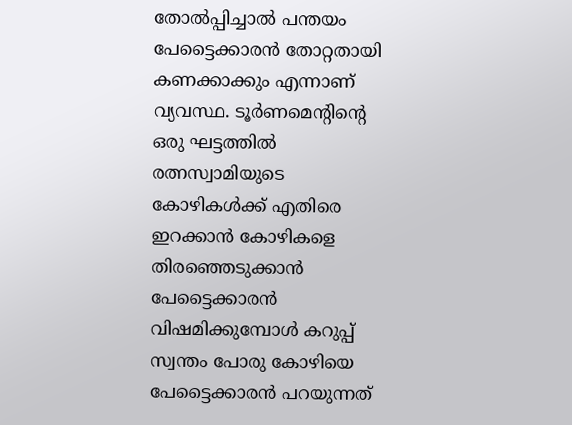തോല്‍പ്പിച്ചാല്‍ പന്തയം പേട്ടൈക്കാരന്‍ തോറ്റതായി കണക്കാക്കും എന്നാണ് വ്യവസ്ഥ. ടൂര്‍ണമെന്റിന്റെ ഒരു ഘട്ടത്തില്‍ രത്നസ്വാമിയുടെ കോഴികള്‍ക്ക് എതിരെ ഇറക്കാന്‍ കോഴികളെ തിരഞ്ഞെടുക്കാന്‍ പേട്ടൈക്കാരന്‍ വിഷമിക്കുമ്പോള്‍ കറുപ്പ് സ്വന്തം പോരു കോഴിയെ പേട്ടൈക്കാരന്‍ പറയുന്നത്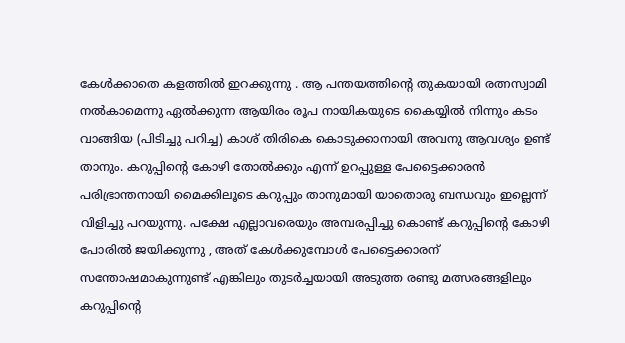കേള്‍ക്കാതെ കളത്തില്‍ ഇറക്കുന്നു . ആ പന്തയത്തിന്റെ തുകയായി രത്നസ്വാമി നല്‍കാമെന്നു ഏല്‍ക്കുന്ന ആയിരം രൂപ നായികയുടെ കൈയ്യില്‍ നിന്നും കടം വാങ്ങിയ (പിടിച്ചു പറിച്ച) കാശ് തിരികെ കൊടുക്കാനായി അവനു ആവശ്യം ഉണ്ട് താനും. കറുപ്പിന്റെ കോഴി തോല്‍ക്കും എന്ന് ഉറപ്പുള്ള പേട്ടൈക്കാരന്‍ പരിഭ്രാന്തനായി മൈക്കിലൂടെ കറുപ്പും താനുമായി യാതൊരു ബന്ധവും ഇല്ലെന്ന് വിളിച്ചു പറയുന്നു. പക്ഷേ എല്ലാവരെയും അമ്പരപ്പിച്ചു കൊണ്ട് കറുപ്പിന്റെ കോഴി പോരില്‍ ജയിക്കുന്നു , അത് കേള്‍ക്കുമ്പോള്‍ പേട്ടൈക്കാരന് സന്തോഷമാകുന്നുണ്ട് എങ്കിലും തുടര്‍ച്ചയായി അടുത്ത രണ്ടു മത്സരങ്ങളിലും കറുപ്പിന്റെ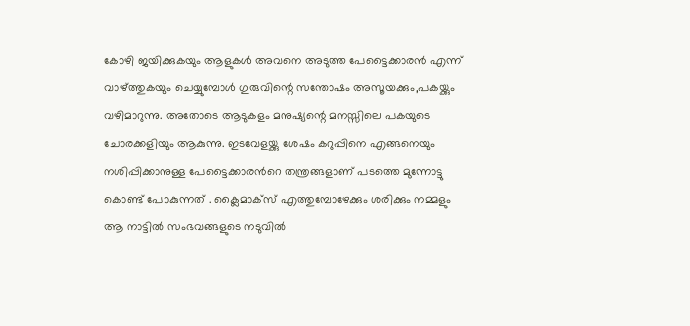കോഴി ജയിക്കുകയും ആളുകള്‍ അവനെ അടുത്ത പേട്ടൈക്കാരന്‍ എന്ന് വാഴ്ത്തുകയും ചെയ്യുമ്പോള്‍ ഗുരുവിന്റെ സന്തോഷം അസൂയക്കും,പകയ്ക്കും വഴിമാറുന്നു. അതോടെ ആടുകളം മനുഷ്യന്റെ മനസ്സിലെ പകയുടെ ചോരക്കളിയും ആകുന്നു. ഇടവേളയ്ക്കു ശേഷം കറുപ്പിനെ എങ്ങനെയും നശിപ്പിക്കാനുള്ള പേട്ടൈക്കാരന്‍റെ തന്ത്രങ്ങളാണ് പടത്തെ മുന്നോട്ടു കൊണ്ട് പോകുന്നത് . ക്ലൈമാക്സ് എത്തുമ്പോഴേക്കും ശരിക്കും നമ്മളും ആ നാട്ടില്‍ സംഭവങ്ങളുടെ നടുവില്‍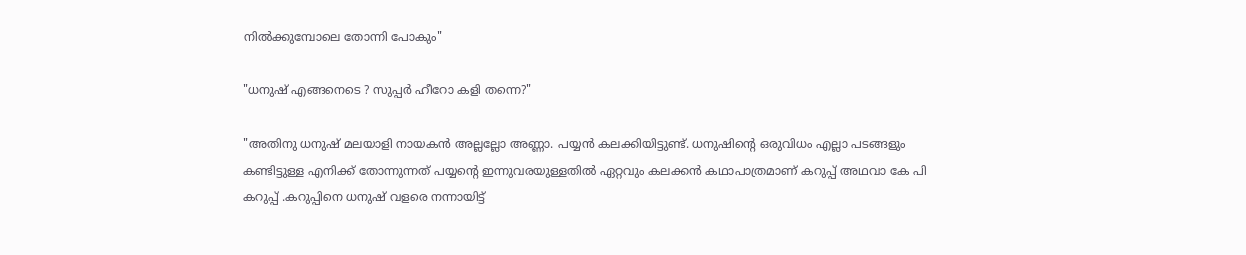നില്‍ക്കുമ്പോലെ തോന്നി പോകും"

"ധനുഷ് എങ്ങനെടെ ? സുപ്പര്‍ ഹീറോ കളി തന്നെ?"

"അതിനു ധനുഷ് മലയാളി നായകന്‍ അല്ലല്ലോ അണ്ണാ. പയ്യന്‍ കലക്കിയിട്ടുണ്ട്. ധനുഷിന്റെ ഒരുവിധം എല്ലാ പടങ്ങളും കണ്ടിട്ടുള്ള എനിക്ക് തോന്നുന്നത് പയ്യന്റെ ഇന്നുവരയുള്ളതില്‍ ഏറ്റവും കലക്കന്‍ കഥാപാത്രമാണ് കറുപ്പ് അഥവാ കേ പി കറുപ്പ് .കറുപ്പിനെ ധനുഷ് വളരെ നന്നായിട്ട്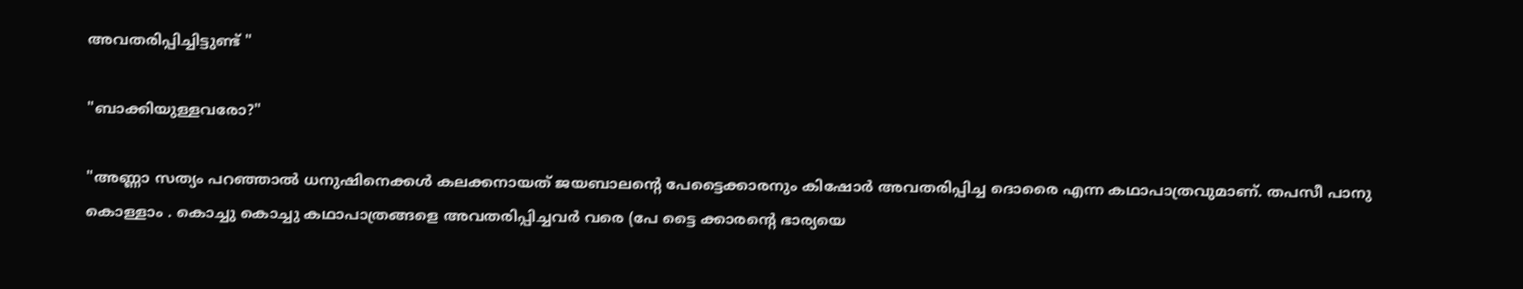അവതരിപ്പിച്ചിട്ടുണ്ട് "

"ബാക്കിയുള്ളവരോ?"

"അണ്ണാ സത്യം പറഞ്ഞാല്‍ ധനുഷിനെക്കള്‍ കലക്കനായത് ജയബാലന്റെ പേട്ടൈക്കാരനും കിഷോര്‍ അവതരിപ്പിച്ച ദൊരൈ എന്ന കഥാപാത്രവുമാണ്. തപസീ പാനു കൊള്ളാം . കൊച്ചു കൊച്ചു കഥാപാത്രങ്ങളെ അവതരിപ്പിച്ചവര്‍ വരെ (പേ ട്ടൈ ക്കാരന്റെ ഭാര്യയെ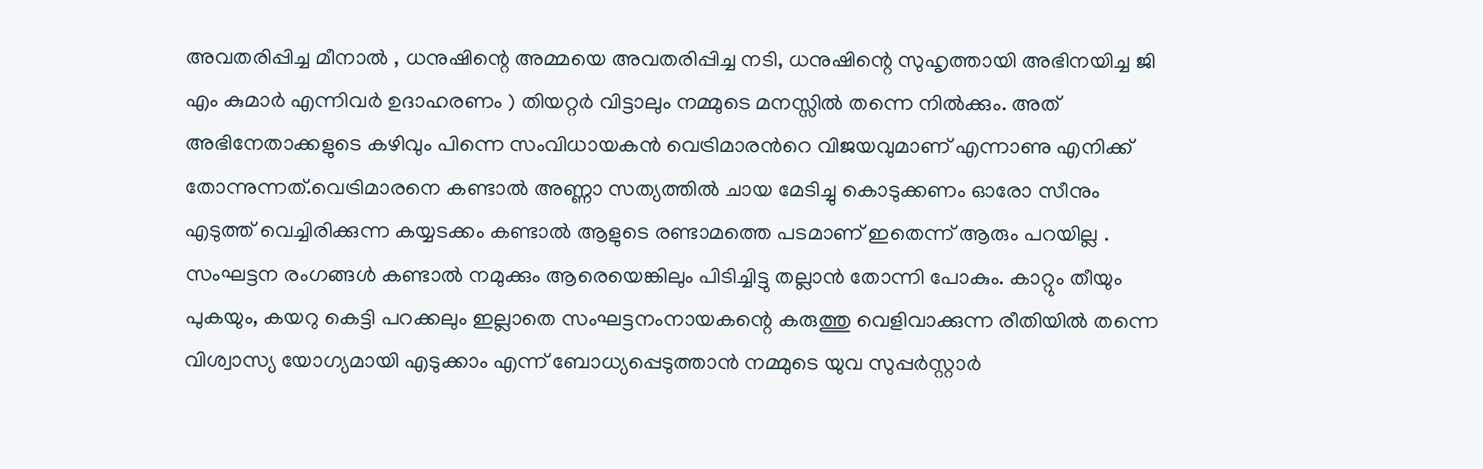അവതരിപ്പിച്ച മീനാല്‍ , ധനുഷിന്റെ അമ്മയെ അവതരിപ്പിച്ച നടി, ധനുഷിന്റെ സുഹൃത്തായി അഭിനയിച്ച ജി എം കുമാര്‍ എന്നിവര്‍ ഉദാഹരണം ) തിയറ്റര്‍ വിട്ടാലും നമ്മുടെ മനസ്സില്‍ തന്നെ നില്‍ക്കും. അത് അഭിനേതാക്കളുടെ കഴിവും പിന്നെ സംവിധായകന്‍ വെട്രിമാരന്‍റെ വിജയവുമാണ്‌ എന്നാണു എനിക്ക് തോന്നുന്നത്.വെട്രിമാരനെ കണ്ടാല്‍ അണ്ണാ സത്യത്തില്‍ ചായ മേടിച്ചു കൊടുക്കണം ഓരോ സീനും എടുത്ത് വെച്ചിരിക്കുന്ന കയ്യടക്കം കണ്ടാല്‍ ആളുടെ രണ്ടാമത്തെ പടമാണ് ഇതെന്ന് ആരും പറയില്ല . സംഘട്ടന രംഗങ്ങള്‍ കണ്ടാല്‍ നമുക്കും ആരെയെങ്കിലും പിടിച്ചിട്ടു തല്ലാന്‍ തോന്നി പോകും. കാറ്റും തീയും പുകയും, കയറു കെട്ടി പറക്കലും ഇല്ലാതെ സംഘട്ടനംനായകന്റെ കരുത്തു വെളിവാക്കുന്ന രീതിയില്‍ തന്നെ വിശ്വാസ്യ യോഗ്യമായി എടുക്കാം എന്ന് ബോധ്യപ്പെടുത്താന്‍ നമ്മുടെ യുവ സുപ്പര്‍സ്റ്റാര്‍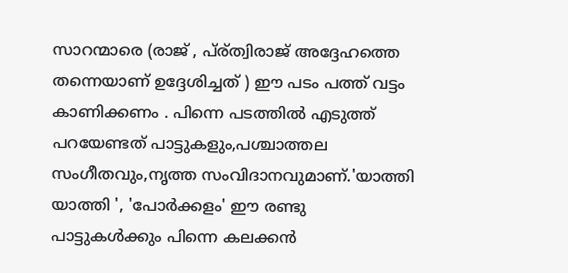സാറന്മാരെ (രാജ് , പ്ര്ത്വിരാജ് അദ്ദേഹത്തെ തന്നെയാണ് ഉദ്ദേശിച്ചത് ) ഈ പടം പത്ത് വട്ടം കാണിക്കണം . പിന്നെ പടത്തില്‍ എടുത്ത് പറയേണ്ടത് പാട്ടുകളും,പശ്ചാത്തല സംഗീതവും,നൃത്ത സംവിദാനവുമാണ്.'യാത്തി യാത്തി ', 'പോര്‍ക്കളം' ഈ രണ്ടു പാട്ടുകള്‍ക്കും പിന്നെ കലക്കന്‍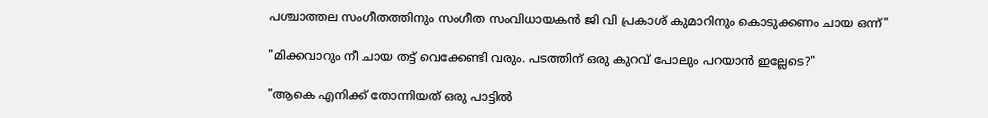പശ്ചാത്തല സംഗീതത്തിനും സംഗീത സംവിധായകന്‍ ജി വി പ്രകാശ് കുമാറിനും കൊടുക്കണം ചായ ഒന്ന്"

"മിക്കവാറും നീ ചായ തട്ട് വെക്കേണ്ടി വരും. പടത്തിന് ഒരു കുറവ് പോലും പറയാന്‍ ഇല്ലേടെ?"

"ആകെ എനിക്ക് തോന്നിയത് ഒരു പാട്ടില്‍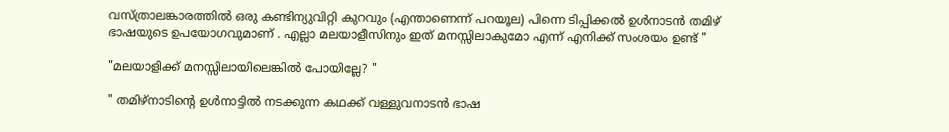വസ്ത്രാലങ്കാരത്തില്‍ ഒരു കണ്ടിന്യുവിറ്റി കുറവും (എന്താണെന്ന് പറയൂല) പിന്നെ ടിപ്പിക്കല്‍ ഉള്‍നാടന്‍ തമിഴ് ഭാഷയുടെ ഉപയോഗവുമാണ് . എല്ലാ മലയാളീസിനും ഇത് മനസ്സിലാകുമോ എന്ന് എനിക്ക് സംശയം ഉണ്ട് "

"മലയാളിക്ക് മനസ്സിലായിലെങ്കില്‍ പോയില്ലേ? "

" തമിഴ്നാടിന്റെ ഉള്‍നാട്ടില്‍ നടക്കുന്ന കഥക്ക് വള്ളുവനാടന്‍ ഭാഷ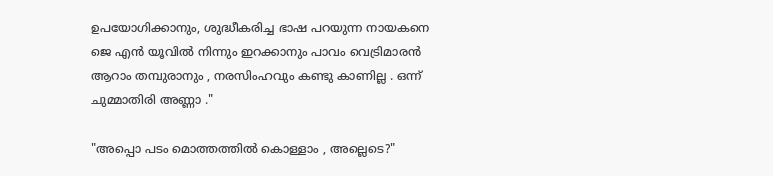ഉപയോഗിക്കാനും, ശുദ്ധീകരിച്ച ഭാഷ പറയുന്ന നായകനെ ജെ എന്‍ യൂവില്‍ നിന്നും ഇറക്കാനും പാവം വെട്രിമാരന്‍ ആറാം തമ്പുരാനും , നരസിംഹവും കണ്ടു കാണില്ല . ഒന്ന് ചുമ്മാതിരി അണ്ണാ ."

"അപ്പൊ പടം മൊത്തത്തില്‍ കൊള്ളാം , അല്ലെടെ?"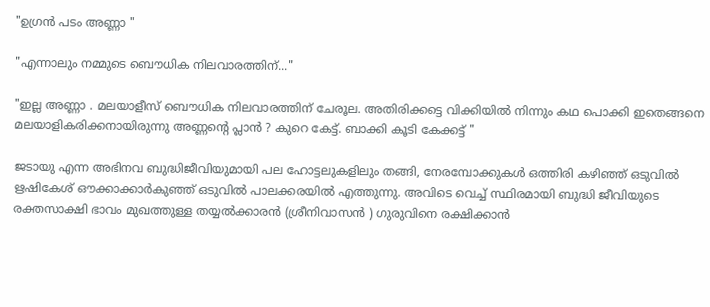"ഉഗ്രന്‍ പടം അണ്ണാ "

"എന്നാലും നമ്മുടെ ബൌധിക നിലവാരത്തിന്..."

"ഇല്ല അണ്ണാ . മലയാളീസ് ബൌധിക നിലവാരത്തിന് ചേരൂല. അതിരിക്കട്ടെ വിക്കിയില്‍ നിന്നും കഥ പൊക്കി ഇതെങ്ങനെ മലയാളികരിക്കനായിരുന്നു അണ്ണന്റെ പ്ലാന്‍ ? കുറെ കേട്ട്. ബാക്കി കൂടി കേക്കട്ട് "

ജടായു എന്ന അഭിനവ ബുദ്ധിജീവിയുമായി പല ഹോട്ടലുകളിലും തങ്ങി, നേരമ്പോക്കുകള്‍ ഒത്തിരി കഴിഞ്ഞ് ഒടുവില്‍ ഋഷികേശ് ഔക്കാക്കാര്‍കുഞ്ഞ് ഒടുവില്‍ പാലക്കരയില്‍ എത്തുന്നു. അവിടെ വെച്ച് സ്ഥിരമായി ബുദ്ധി ജീവിയുടെ രക്തസാക്ഷി ഭാവം മുഖത്തുള്ള തയ്യല്‍ക്കാരന്‍ (ശ്രീനിവാസന്‍ ) ഗുരുവിനെ രക്ഷിക്കാന്‍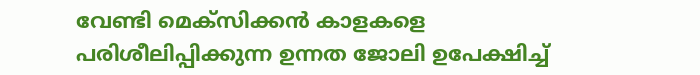വേണ്ടി മെക്സിക്കന്‍ കാളകളെ പരിശീലിപ്പിക്കുന്ന ഉന്നത ജോലി ഉപേക്ഷിച്ച്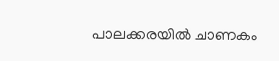പാലക്കരയില്‍ ചാണകം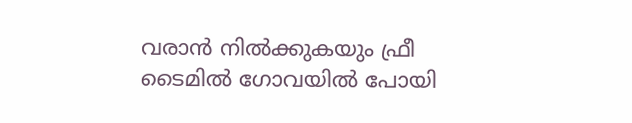വരാന്‍ നില്‍ക്കുകയും ഫ്രീ ടൈമില്‍ ഗോവയില്‍ പോയി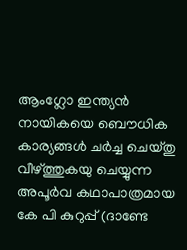ആംഗ്ലോ ഇന്ത്യന്‍ നായികയെ ബൌധിക കാര്യങ്ങള്‍ ചര്‍ച്ച ചെയ്തു വീഴ്ത്തുകയു ചെയ്യുന്ന അപൂര്‍വ കഥാപാത്രമായ കേ പി കുറുപ്പ് (ദാണ്ടേ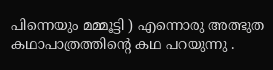പിന്നെയും മമ്മൂട്ടി ) എന്നൊരു അത്ഭുത കഥാപാത്രത്തിന്റെ കഥ പറയുന്നു .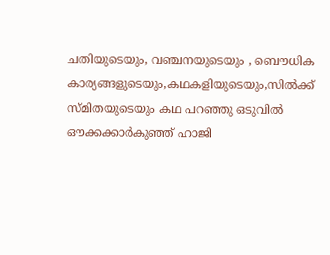ചതിയുടെയും, വഞ്ചനയുടെയും , ബൌധിക കാര്യങ്ങളുടെയും,കഥകളിയുടെയും,സില്‍ക്ക് സ്മിതയുടെയും കഥ പറഞ്ഞു ഒടുവില്‍ ഔക്കക്കാര്‍കുഞ്ഞ് ഹാജി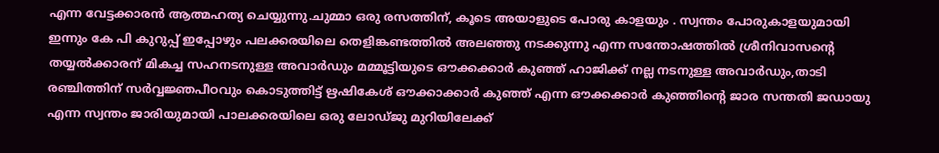എന്ന വേട്ടക്കാരന്‍ ആത്മഹത്യ ചെയ്യുന്നു.ചുമ്മാ ഒരു രസത്തിന്, കൂടെ അയാളുടെ പോരു കാളയും . സ്വന്തം പോരുകാളയുമായി ഇന്നും കേ പി കുറുപ്പ് ഇപ്പോഴും പലക്കരയിലെ തെളിങ്കണ്ടത്തില്‍ അലഞ്ഞു നടക്കുന്നു എന്ന സന്തോഷത്തില്‍ ശ്രീനിവാസന്‍റെ തയ്യല്‍ക്കാരന് മികച്ച സഹനടനുള്ള അവാര്‍ഡും മമ്മൂട്ടിയുടെ ഔക്കക്കാര്‍ കുഞ്ഞ് ഹാജിക്ക് നല്ല നടനുള്ള അവാര്‍ഡും,താടി രഞ്ചിത്തിന് സര്‍വ്വജ്ഞപീഠവും കൊടുത്തിട്ട് ഋഷികേശ് ഔക്കാക്കാര്‍ കുഞ്ഞ് എന്ന ഔക്കക്കാര്‍ കുഞ്ഞിന്റെ ജാര സന്തതി ജഡായു എന്ന സ്വന്തം ജാരിയുമായി പാലക്കരയിലെ ഒരു ലോഡ്ജു മുറിയിലേക്ക്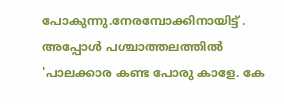പോകുന്നു.നേരമ്പോക്കിനായിട്ട്‌ . അപ്പോള്‍ പശ്ചാത്തലത്തില്‍ 'പാലക്കാര കണ്ട പോരു കാളേ. കേ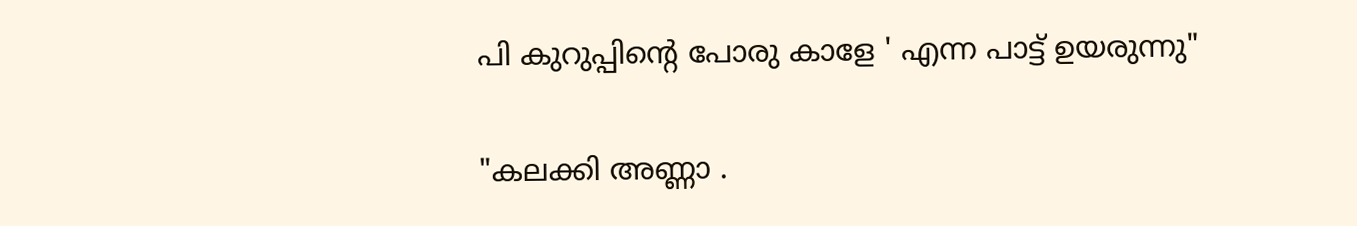പി കുറുപ്പിന്റെ പോരു കാളേ ' എന്ന പാട്ട് ഉയരുന്നു"

"കലക്കി അണ്ണാ .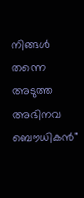നിങ്ങള്‍ തന്നെ അടുത്ത അഭിനവ ബൌധികന്‍"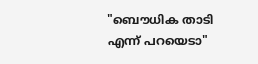"ബൌധിക താടി എന്ന് പറയെടാ"